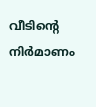വീടിന്‍റെ  നിർമാണം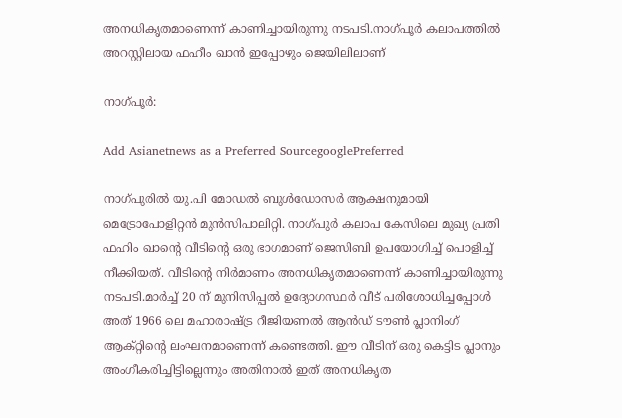അനധികൃതമാണെന്ന് കാണിച്ചായിരുന്നു നടപടി.നാഗ്പൂര്‍ കലാപത്തില്‍ അറസ്റ്റിലായ ഫഹീം ഖാന്‍ ഇപ്പോഴും ജെയിലിലാണ്

നാഗ്പൂര്‍:

Add Asianetnews as a Preferred SourcegooglePreferred

നാഗ്പുരിൽ യു.പി മോഡൽ ബുൾഡോസർ ആക്ഷനുമായി മെട്രോപോളിറ്റന്‍ മുന്‍സിപാലിറ്റി. നാഗ്പുർ കലാപ കേസിലെ മുഖ്യ പ്രതി ഫഹിം ഖാൻ്റെ വീടിൻ്റെ ഒരു ഭാഗമാണ് ജെസിബി ഉപയോഗിച്ച് പൊളിച്ച് നീക്കിയത്. വീടിന്‍റെ നിർമാണം അനധികൃതമാണെന്ന് കാണിച്ചായിരുന്നു നടപടി.മാർച്ച് 20 ന് മുനിസിപ്പൽ ഉദ്യോഗസ്ഥർ വീട് പരിശോധിച്ചപ്പോൾ അത് 1966 ലെ മഹാരാഷ്ട്ര റീജിയണൽ ആൻഡ് ടൗൺ പ്ലാനിംഗ് ആക്റ്റിന്‍റെ ലംഘനമാണെന്ന് കണ്ടെത്തി. ഈ വീടിന് ഒരു കെട്ടിട പ്ലാനും അംഗീകരിച്ചിട്ടില്ലെന്നും അതിനാൽ ഇത് അനധികൃത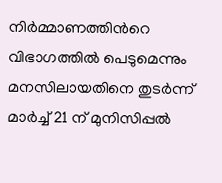നിർമ്മാണത്തിന്‍റെ വിഭാഗത്തിൽ പെടുമെന്നും മനസിലായതിനെ തുടര്‍ന്ന് മാർച്ച് 21 ന് മുനിസിപ്പൽ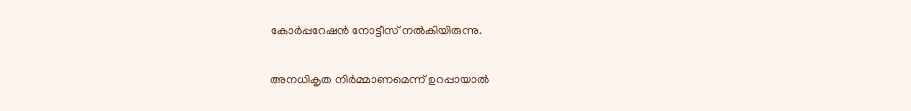കോർപ്പറേഷൻ നോട്ടീസ് നൽകിയിരുന്നു.

അനധികൃത നിര്‍മ്മാണമെന്ന് ഉറപ്പായാല്‍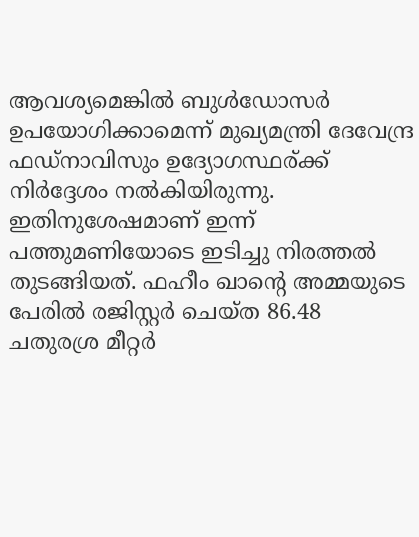ആവശ്യമെങ്കില്‍ ബുൾഡോസർ ഉപയോഗിക്കാമെന്ന് മുഖ്യമന്ത്രി ദേവേന്ദ്ര ഫഡ്നാവിസും ഉദ്യോഗസ്ഥര‍്ക്ക് നിര്‍ദ്ദേശം നല്‍കിയിരുന്നു. ഇതിനുശേഷമാണ് ഇന്ന് പത്തുമണിയോടെ ഇടിച്ചു നിരത്തല്‍ തുടങ്ങിയത്. ഫഹീം ഖാന്റെ അമ്മയുടെ പേരിൽ രജിസ്റ്റർ ചെയ്ത 86.48 ചതുരശ്ര മീറ്റർ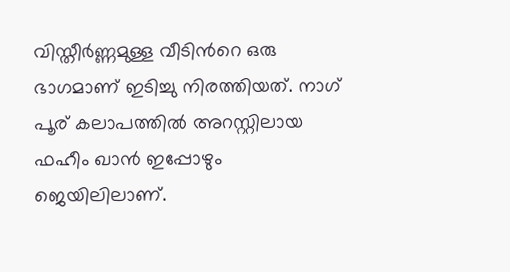വിസ്തീർണ്ണമുള്ള വീടിന്‍റെ ഒരു ഭാഗമാണ് ഇടിച്ചു നിരത്തിയത്. നാഗ് പൂര‍് കലാപത്തില്‍ അറസ്റ്റിലായ ഫഹീം ഖാന്‍ ഇപ്പോഴും ജെയിലിലാണ്.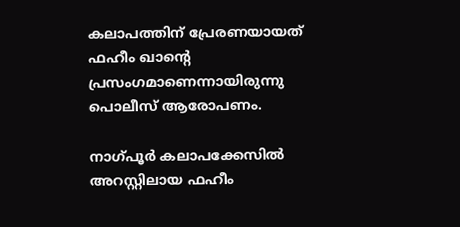കലാപത്തിന് പ്രേരണയായത് ഫഹീം ഖാന്റെ പ്രസംഗമാണെന്നായിരുന്നു പൊലീസ് ആരോപണം.

നാഗ്പൂർ കലാപക്കേസിൽ അറസ്റ്റിലായ ഫഹീം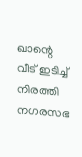ഖാന്റെ വീട് ഇടിച്ച് നിരത്തി നഗരസഭ